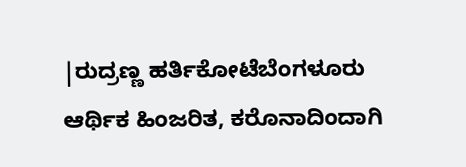|ರುದ್ರಣ್ಣ ಹರ್ತಿಕೋಟೆಬೆಂಗಳೂರು
ಆರ್ಥಿಕ ಹಿಂಜರಿತ, ಕರೊನಾದಿಂದಾಗಿ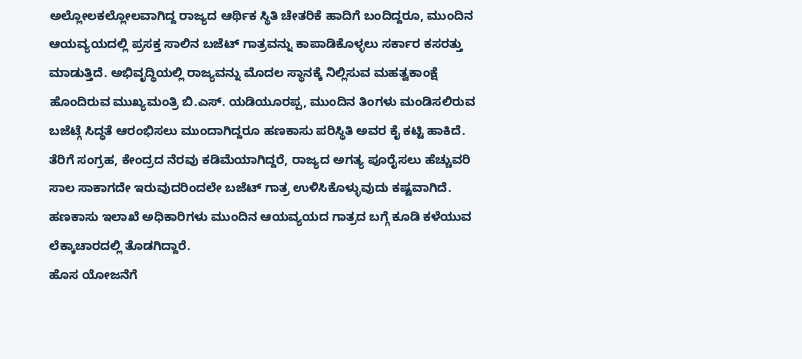ಅಲ್ಲೋಲಕಲ್ಲೋಲವಾಗಿದ್ದ ರಾಜ್ಯದ ಆರ್ಥಿಕ ಸ್ಥಿತಿ ಚೇತರಿಕೆ ಹಾದಿಗೆ ಬಂದಿದ್ದರೂ, ಮುಂದಿನ ಆಯವ್ಯಯದಲ್ಲಿ ಪ್ರಸಕ್ತ ಸಾಲಿನ ಬಜೆಟ್ ಗಾತ್ರವನ್ನು ಕಾಪಾಡಿಕೊಳ್ಳಲು ಸರ್ಕಾರ ಕಸರತ್ತು ಮಾಡುತ್ತಿದೆ. ಅಭಿವೃದ್ಧಿಯಲ್ಲಿ ರಾಜ್ಯವನ್ನು ಮೊದಲ ಸ್ಥಾನಕ್ಕೆ ನಿಲ್ಲಿಸುವ ಮಹತ್ವಕಾಂಕ್ಷೆ ಹೊಂದಿರುವ ಮುಖ್ಯಮಂತ್ರಿ ಬಿ.ಎಸ್. ಯಡಿಯೂರಪ್ಪ, ಮುಂದಿನ ತಿಂಗಳು ಮಂಡಿಸಲಿರುವ ಬಜೆಟ್ಗೆ ಸಿದ್ಧತೆ ಆರಂಭಿಸಲು ಮುಂದಾಗಿದ್ದರೂ ಹಣಕಾಸು ಪರಿಸ್ಥಿತಿ ಅವರ ಕೈ ಕಟ್ಟಿ ಹಾಕಿದೆ. ತೆರಿಗೆ ಸಂಗ್ರಹ, ಕೇಂದ್ರದ ನೆರವು ಕಡಿಮೆಯಾಗಿದ್ದರೆ, ರಾಜ್ಯದ ಅಗತ್ಯ ಪೂರೈಸಲು ಹೆಚ್ಚುವರಿ ಸಾಲ ಸಾಕಾಗದೇ ಇರುವುದರಿಂದಲೇ ಬಜೆಟ್ ಗಾತ್ರ ಉಳಿಸಿಕೊಳ್ಳುವುದು ಕಷ್ಟವಾಗಿದೆ. ಹಣಕಾಸು ಇಲಾಖೆ ಅಧಿಕಾರಿಗಳು ಮುಂದಿನ ಆಯವ್ಯಯದ ಗಾತ್ರದ ಬಗ್ಗೆ ಕೂಡಿ ಕಳೆಯುವ ಲೆಕ್ಕಾಚಾರದಲ್ಲಿ ತೊಡಗಿದ್ದಾರೆ.
ಹೊಸ ಯೋಜನೆಗೆ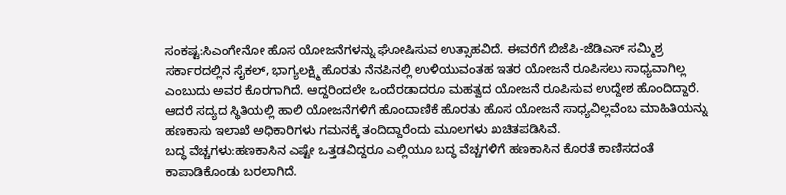ಸಂಕಷ್ಟ:ಸಿಎಂಗೇನೋ ಹೊಸ ಯೋಜನೆಗಳನ್ನು ಘೋಷಿಸುವ ಉತ್ಸಾಹವಿದೆ. ಈವರೆಗೆ ಬಿಜೆಪಿ-ಜೆಡಿಎಸ್ ಸಮ್ಮಿಶ್ರ ಸರ್ಕಾರದಲ್ಲಿನ ಸೈಕಲ್, ಭಾಗ್ಯಲಕ್ಷ್ಮಿ ಹೊರತು ನೆನಪಿನಲ್ಲಿ ಉಳಿಯುವಂತಹ ಇತರ ಯೋಜನೆ ರೂಪಿಸಲು ಸಾಧ್ಯವಾಗಿಲ್ಲ ಎಂಬುದು ಅವರ ಕೊರಗಾಗಿದೆ. ಆದ್ದರಿಂದಲೇ ಒಂದೆರಡಾದರೂ ಮಹತ್ವದ ಯೋಜನೆ ರೂಪಿಸುವ ಉದ್ದೇಶ ಹೊಂದಿದ್ದಾರೆ. ಆದರೆ ಸದ್ಯದ ಸ್ಥಿತಿಯಲ್ಲಿ ಹಾಲಿ ಯೋಜನೆಗಳಿಗೆ ಹೊಂದಾಣಿಕೆ ಹೊರತು ಹೊಸ ಯೋಜನೆ ಸಾಧ್ಯವಿಲ್ಲವೆಂಬ ಮಾಹಿತಿಯನ್ನು ಹಣಕಾಸು ಇಲಾಖೆ ಅಧಿಕಾರಿಗಳು ಗಮನಕ್ಕೆ ತಂದಿದ್ದಾರೆಂದು ಮೂಲಗಳು ಖಚಿತಪಡಿಸಿವೆ.
ಬದ್ಧ ವೆಚ್ಚಗಳು:ಹಣಕಾಸಿನ ಎಷ್ಟೇ ಒತ್ತಡವಿದ್ದರೂ ಎಲ್ಲಿಯೂ ಬದ್ಧ ವೆಚ್ಚಗಳಿಗೆ ಹಣಕಾಸಿನ ಕೊರತೆ ಕಾಣಿಸದಂತೆ ಕಾಪಾಡಿಕೊಂಡು ಬರಲಾಗಿದೆ.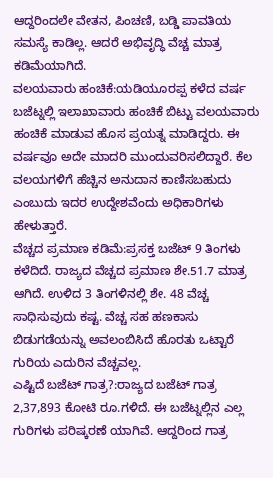ಆದ್ದರಿಂದಲೇ ವೇತನ, ಪಿಂಚಣಿ, ಬಡ್ಡಿ ಪಾವತಿಯ ಸಮಸ್ಯೆ ಕಾಡಿಲ್ಲ. ಆದರೆ ಅಭಿವೃದ್ಧಿ ವೆಚ್ಚ ಮಾತ್ರ ಕಡಿಮೆಯಾಗಿದೆ.
ವಲಯವಾರು ಹಂಚಿಕೆ:ಯಡಿಯೂರಪ್ಪ ಕಳೆದ ವರ್ಷ ಬಜೆಟ್ನಲ್ಲಿ ಇಲಾಖಾವಾರು ಹಂಚಿಕೆ ಬಿಟ್ಟು ವಲಯವಾರು ಹಂಚಿಕೆ ಮಾಡುವ ಹೊಸ ಪ್ರಯತ್ನ ಮಾಡಿದ್ದರು. ಈ ವರ್ಷವೂ ಅದೇ ಮಾದರಿ ಮುಂದುವರಿಸಲಿದ್ದಾರೆ. ಕೆಲ ವಲಯಗಳಿಗೆ ಹೆಚ್ಚಿನ ಅನುದಾನ ಕಾಣಿಸಬಹುದು ಎಂಬುದು ಇದರ ಉದ್ದೇಶವೆಂದು ಅಧಿಕಾರಿಗಳು ಹೇಳುತ್ತಾರೆ.
ವೆಚ್ಚದ ಪ್ರಮಾಣ ಕಡಿಮೆ:ಪ್ರಸಕ್ತ ಬಜೆಟ್ 9 ತಿಂಗಳು ಕಳೆದಿದೆ. ರಾಜ್ಯದ ವೆಚ್ಚದ ಪ್ರಮಾಣ ಶೇ.51.7 ಮಾತ್ರ ಆಗಿದೆ. ಉಳಿದ 3 ತಿಂಗಳಿನಲ್ಲಿ ಶೇ. 48 ವೆಚ್ಚ ಸಾಧಿಸುವುದು ಕಷ್ಟ. ವೆಚ್ಚ ಸಹ ಹಣಕಾಸು ಬಿಡುಗಡೆಯನ್ನು ಅವಲಂಬಿಸಿದೆ ಹೊರತು ಒಟ್ಟಾರೆ ಗುರಿಯ ಎದುರಿನ ವೆಚ್ಚವಲ್ಲ.
ಎಷ್ಟಿದೆ ಬಜೆಟ್ ಗಾತ್ರ?:ರಾಜ್ಯದ ಬಜೆಟ್ ಗಾತ್ರ 2,37,893 ಕೋಟಿ ರೂ.ಗಳಿದೆ. ಈ ಬಜೆಟ್ನಲ್ಲಿನ ಎಲ್ಲ ಗುರಿಗಳು ಪರಿಷ್ಕರಣೆ ಯಾಗಿವೆ. ಆದ್ದರಿಂದ ಗಾತ್ರ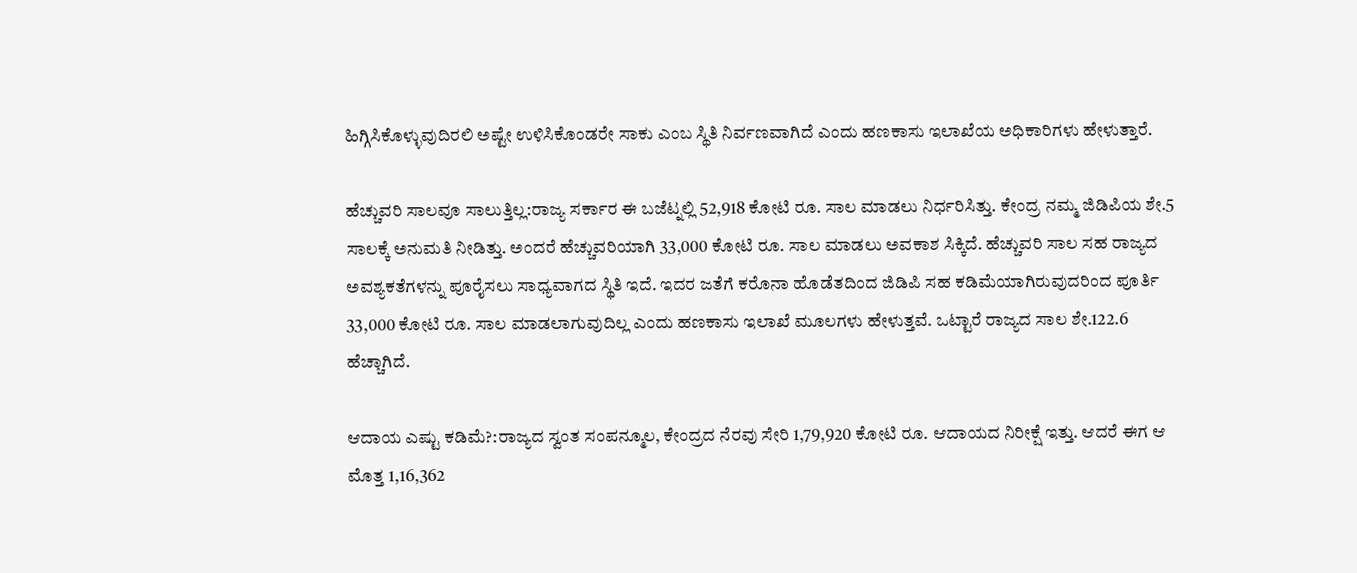ಹಿಗ್ಗಿಸಿಕೊಳ್ಳುವುದಿರಲಿ ಅಷ್ಟೇ ಉಳಿಸಿಕೊಂಡರೇ ಸಾಕು ಎಂಬ ಸ್ಥಿತಿ ನಿರ್ವಣವಾಗಿದೆ ಎಂದು ಹಣಕಾಸು ಇಲಾಖೆಯ ಅಧಿಕಾರಿಗಳು ಹೇಳುತ್ತಾರೆ.

ಹೆಚ್ಚುವರಿ ಸಾಲವೂ ಸಾಲುತ್ತಿಲ್ಲ:ರಾಜ್ಯ ಸರ್ಕಾರ ಈ ಬಜೆಟ್ನಲ್ಲಿ 52,918 ಕೋಟಿ ರೂ. ಸಾಲ ಮಾಡಲು ನಿರ್ಧರಿಸಿತ್ತು. ಕೇಂದ್ರ ನಮ್ಮ ಜಿಡಿಪಿಯ ಶೇ.5 ಸಾಲಕ್ಕೆ ಅನುಮತಿ ನೀಡಿತ್ತು. ಅಂದರೆ ಹೆಚ್ಚುವರಿಯಾಗಿ 33,000 ಕೋಟಿ ರೂ. ಸಾಲ ಮಾಡಲು ಅವಕಾಶ ಸಿಕ್ಕಿದೆ. ಹೆಚ್ಚುವರಿ ಸಾಲ ಸಹ ರಾಜ್ಯದ ಅವಶ್ಯಕತೆಗಳನ್ನು ಪೂರೈಸಲು ಸಾಧ್ಯವಾಗದ ಸ್ಥಿತಿ ಇದೆ. ಇದರ ಜತೆಗೆ ಕರೊನಾ ಹೊಡೆತದಿಂದ ಜಿಡಿಪಿ ಸಹ ಕಡಿಮೆಯಾಗಿರುವುದರಿಂದ ಪೂರ್ತಿ 33,000 ಕೋಟಿ ರೂ. ಸಾಲ ಮಾಡಲಾಗುವುದಿಲ್ಲ ಎಂದು ಹಣಕಾಸು ಇಲಾಖೆ ಮೂಲಗಳು ಹೇಳುತ್ತವೆ. ಒಟ್ಟಾರೆ ರಾಜ್ಯದ ಸಾಲ ಶೇ.122.6 ಹೆಚ್ಚಾಗಿದೆ.

ಆದಾಯ ಎಷ್ಟು ಕಡಿಮೆ?:ರಾಜ್ಯದ ಸ್ವಂತ ಸಂಪನ್ಮೂಲ, ಕೇಂದ್ರದ ನೆರವು ಸೇರಿ 1,79,920 ಕೋಟಿ ರೂ. ಆದಾಯದ ನಿರೀಕ್ಷೆ ಇತ್ತು. ಆದರೆ ಈಗ ಆ ಮೊತ್ತ 1,16,362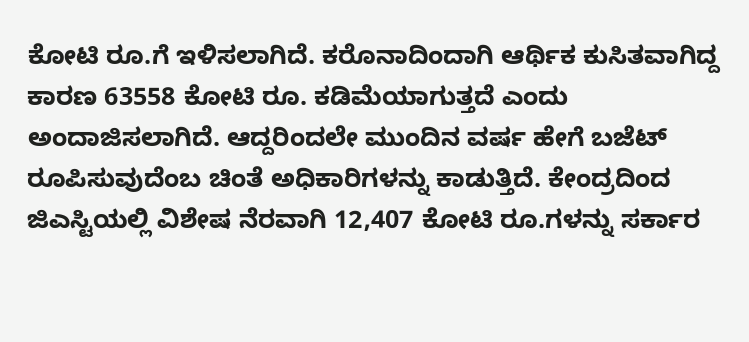ಕೋಟಿ ರೂ.ಗೆ ಇಳಿಸಲಾಗಿದೆ. ಕರೊನಾದಿಂದಾಗಿ ಆರ್ಥಿಕ ಕುಸಿತವಾಗಿದ್ದ ಕಾರಣ 63558 ಕೋಟಿ ರೂ. ಕಡಿಮೆಯಾಗುತ್ತದೆ ಎಂದು ಅಂದಾಜಿಸಲಾಗಿದೆ. ಆದ್ದರಿಂದಲೇ ಮುಂದಿನ ವರ್ಷ ಹೇಗೆ ಬಜೆಟ್ ರೂಪಿಸುವುದೆಂಬ ಚಿಂತೆ ಅಧಿಕಾರಿಗಳನ್ನು ಕಾಡುತ್ತಿದೆ. ಕೇಂದ್ರದಿಂದ ಜಿಎಸ್ಟಿಯಲ್ಲಿ ವಿಶೇಷ ನೆರವಾಗಿ 12,407 ಕೋಟಿ ರೂ.ಗಳನ್ನು ಸರ್ಕಾರ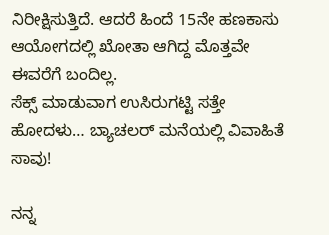ನಿರೀಕ್ಷಿಸುತ್ತಿದೆ. ಆದರೆ ಹಿಂದೆ 15ನೇ ಹಣಕಾಸು ಆಯೋಗದಲ್ಲಿ ಖೋತಾ ಆಗಿದ್ದ ಮೊತ್ತವೇ ಈವರೆಗೆ ಬಂದಿಲ್ಲ.
ಸೆಕ್ಸ್ ಮಾಡುವಾಗ ಉಸಿರುಗಟ್ಟಿ ಸತ್ತೇ ಹೋದಳು… ಬ್ಯಾಚಲರ್ ಮನೆಯಲ್ಲಿ ವಿವಾಹಿತೆ ಸಾವು!

ನನ್ನ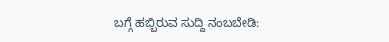ಬಗ್ಗೆ ಹಬ್ಬಿರುವ ಸುದ್ದಿ ನಂಬಬೇಡಿ: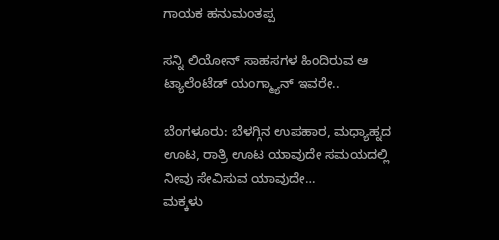ಗಾಯಕ ಹನುಮಂತಪ್ಪ

ಸನ್ನಿ ಲಿಯೋನ್ ಸಾಹಸಗಳ ಹಿಂದಿರುವ ಆ ಟ್ಯಾಲೆಂಟೆಡ್ ಯಂಗ್ಮ್ಯಾನ್ ಇವರೇ..

ಬೆಂಗಳೂರು: ಬೆಳಗ್ಗಿನ ಉಪಹಾರ, ಮಧ್ಯಾಹ್ನದ ಊಟ, ರಾತ್ರಿ ಊಟ ಯಾವುದೇ ಸಮಯದಲ್ಲಿ ನೀವು ಸೇವಿಸುವ ಯಾವುದೇ…
ಮಕ್ಕಳು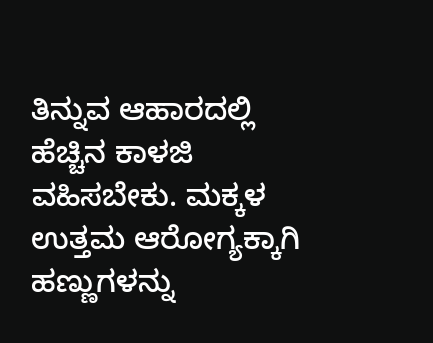ತಿನ್ನುವ ಆಹಾರದಲ್ಲಿ ಹೆಚ್ಚಿನ ಕಾಳಜಿ ವಹಿಸಬೇಕು. ಮಕ್ಕಳ ಉತ್ತಮ ಆರೋಗ್ಯಕ್ಕಾಗಿ ಹಣ್ಣುಗಳನ್ನು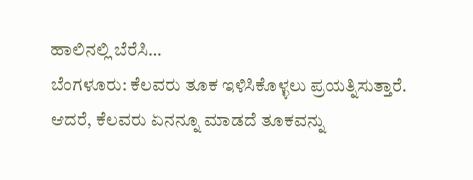ಹಾಲಿನಲ್ಲಿ ಬೆರೆಸಿ…
ಬೆಂಗಳೂರು: ಕೆಲವರು ತೂಕ ಇಳಿಸಿಕೊಳ್ಳಲು ಪ್ರಯತ್ನಿಸುತ್ತಾರೆ. ಆದರೆ, ಕೆಲವರು ಏನನ್ನೂ ಮಾಡದೆ ತೂಕವನ್ನು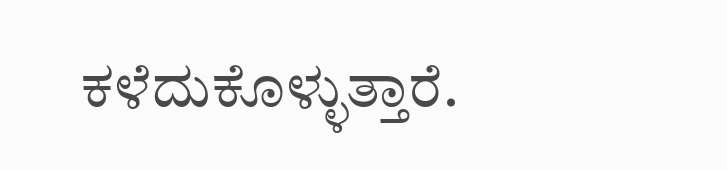ಕಳೆದುಕೊಳ್ಳುತ್ತಾರೆ.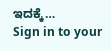ಇದಕ್ಕೆ…
Sign in to your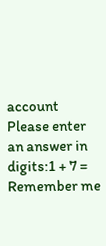account
Please enter an answer in digits:1 + 7 =
Remember me